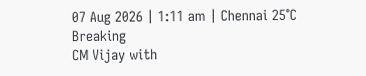07 Aug 2026 | 1:11 am | Chennai 25°C
Breaking
CM Vijay with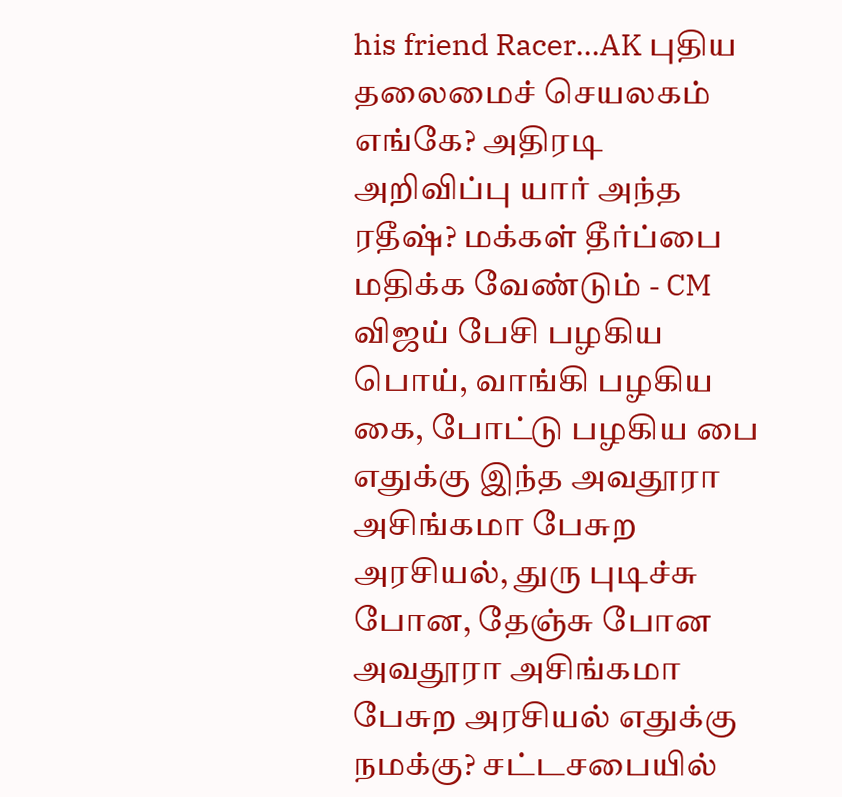his friend Racer...AK புதிய தலைமைச் செயலகம் எங்கே? அதிரடி அறிவிப்பு யார் அந்த ரதீஷ்? மக்கள் தீர்ப்பை மதிக்க வேண்டும் - CM விஜய் பேசி பழகிய பொய், வாங்கி பழகிய கை, போட்டு பழகிய பை எதுக்கு இந்த அவதூரா அசிங்கமா பேசுற அரசியல், துரு புடிச்சு போன, தேஞ்சு போன அவதூரா அசிங்கமா பேசுற அரசியல் எதுக்கு நமக்கு? சட்டசபையில்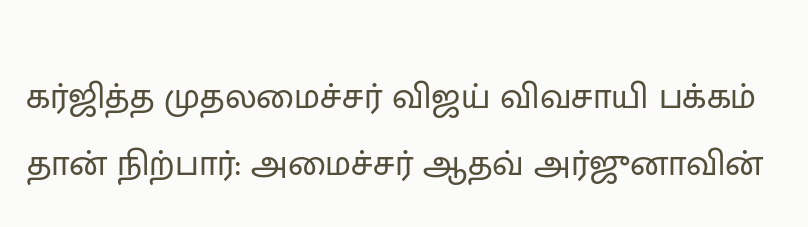கர்ஜித்த முதலமைச்சர் விஜய் விவசாயி பக்கம் தான் நிற்பார்: அமைச்சர் ஆதவ் அர்ஜுனாவின்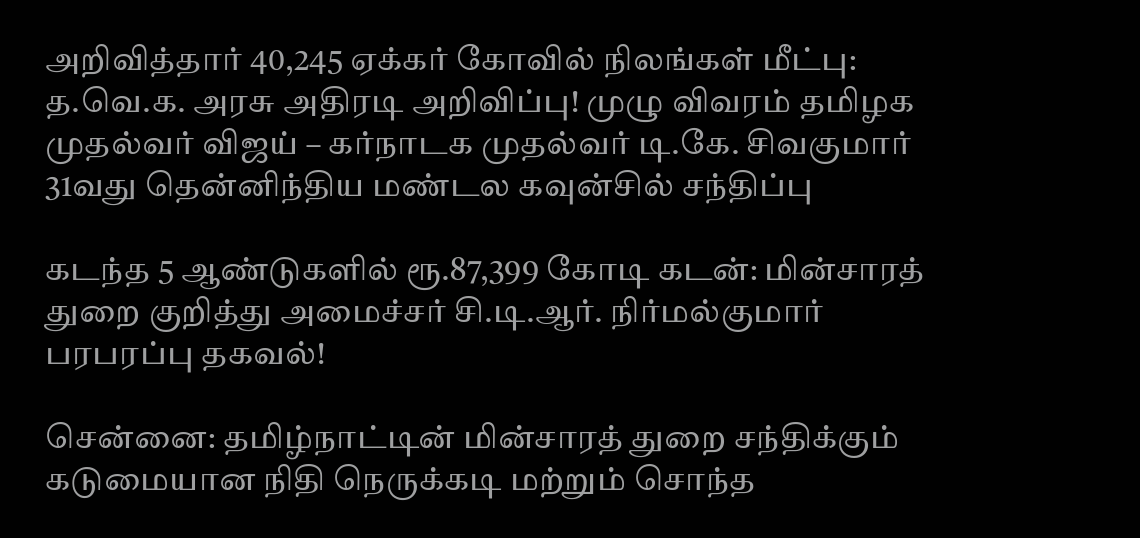அறிவித்தார் 40,245 ஏக்கர் கோவில் நிலங்கள் மீட்பு: த.வெ.க. அரசு அதிரடி அறிவிப்பு! முழு விவரம் தமிழக முதல்வர் விஜய் – கர்நாடக முதல்வர் டி.கே. சிவகுமார் 31வது தென்னிந்திய மண்டல கவுன்சில் சந்திப்பு

கடந்த 5 ஆண்டுகளில் ரூ.87,399 கோடி கடன்: மின்சாரத் துறை குறித்து அமைச்சர் சி.டி.ஆர். நிர்மல்குமார் பரபரப்பு தகவல்!

சென்னை: தமிழ்நாட்டின் மின்சாரத் துறை சந்திக்கும் கடுமையான நிதி நெருக்கடி மற்றும் சொந்த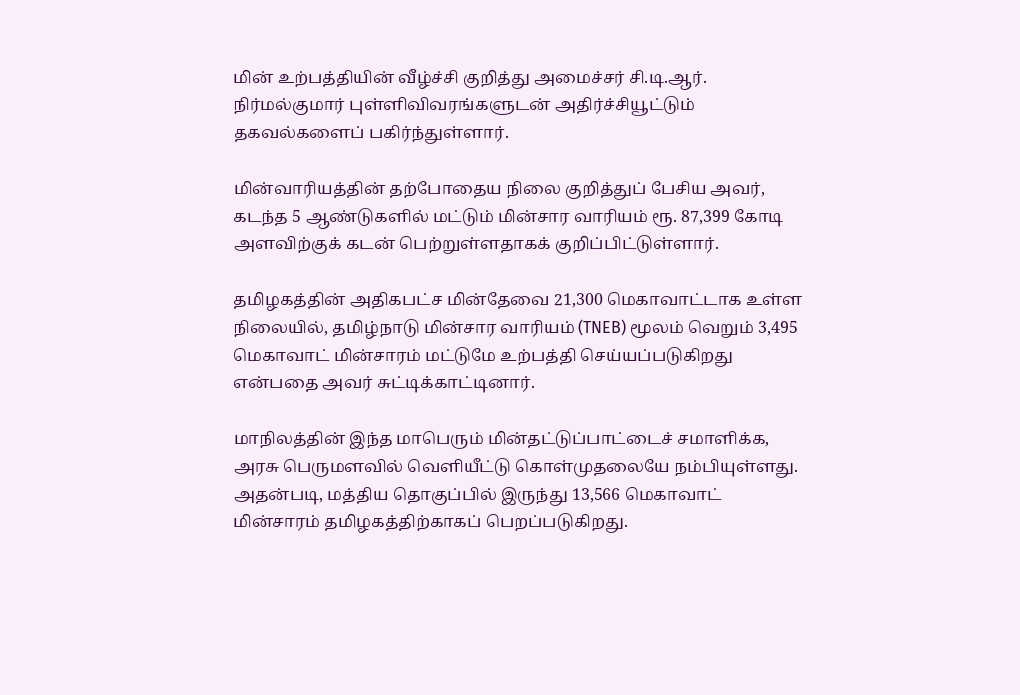மின் உற்பத்தியின் வீழ்ச்சி குறித்து அமைச்சர் சி.டி.ஆர். நிர்மல்குமார் புள்ளிவிவரங்களுடன் அதிர்ச்சியூட்டும் தகவல்களைப் பகிர்ந்துள்ளார்.

மின்வாரியத்தின் தற்போதைய நிலை குறித்துப் பேசிய அவர், கடந்த 5 ஆண்டுகளில் மட்டும் மின்சார வாரியம் ரூ. 87,399 கோடி அளவிற்குக் கடன் பெற்றுள்ளதாகக் குறிப்பிட்டுள்ளார்.

தமிழகத்தின் அதிகபட்ச மின்தேவை 21,300 மெகாவாட்டாக உள்ள நிலையில், தமிழ்நாடு மின்சார வாரியம் (TNEB) மூலம் வெறும் 3,495 மெகாவாட் மின்சாரம் மட்டுமே உற்பத்தி செய்யப்படுகிறது என்பதை அவர் சுட்டிக்காட்டினார்.

மாநிலத்தின் இந்த மாபெரும் மின்தட்டுப்பாட்டைச் சமாளிக்க, அரசு பெருமளவில் வெளியீட்டு கொள்முதலையே நம்பியுள்ளது. அதன்படி, மத்திய தொகுப்பில் இருந்து 13,566 மெகாவாட் மின்சாரம் தமிழகத்திற்காகப் பெறப்படுகிறது.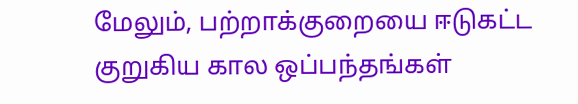மேலும், பற்றாக்குறையை ஈடுகட்ட குறுகிய கால ஒப்பந்தங்கள்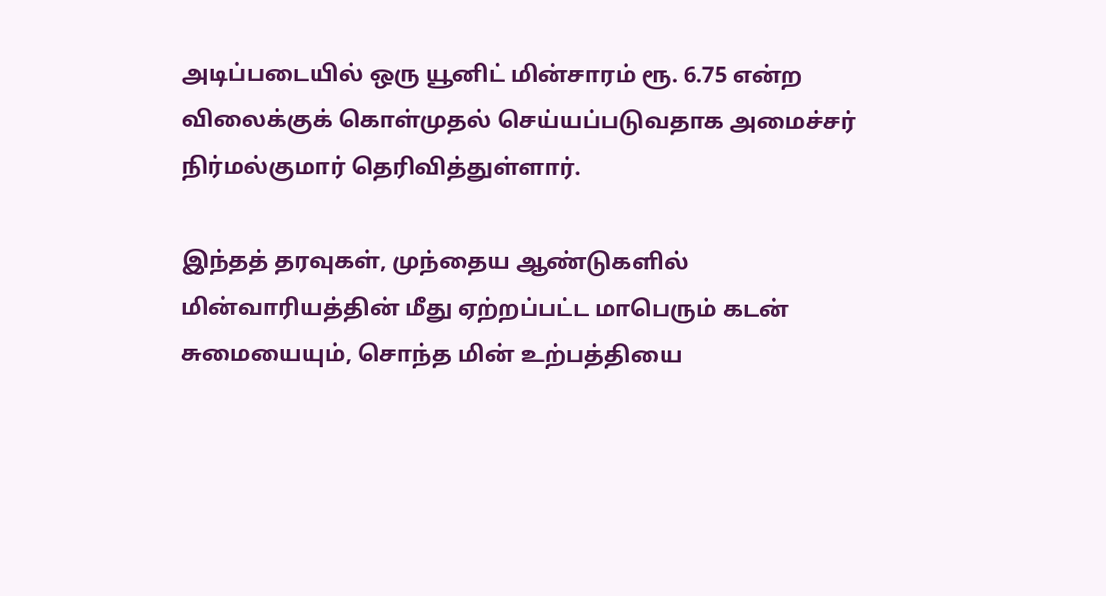அடிப்படையில் ஒரு யூனிட் மின்சாரம் ரூ. 6.75 என்ற விலைக்குக் கொள்முதல் செய்யப்படுவதாக அமைச்சர் நிர்மல்குமார் தெரிவித்துள்ளார்.

இந்தத் தரவுகள், முந்தைய ஆண்டுகளில் மின்வாரியத்தின் மீது ஏற்றப்பட்ட மாபெரும் கடன் சுமையையும், சொந்த மின் உற்பத்தியை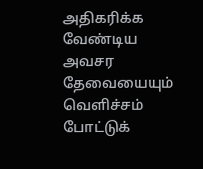அதிகரிக்க வேண்டிய அவசர தேவையையும் வெளிச்சம் போட்டுக்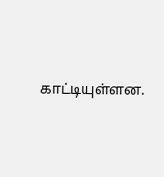காட்டியுள்ளன.